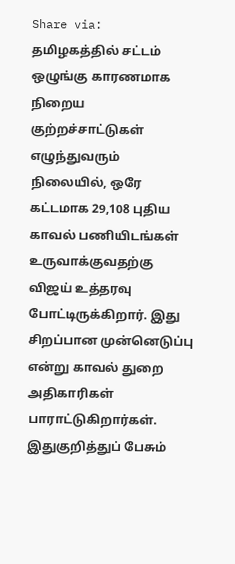Share via:
தமிழகத்தில் சட்டம் ஒழுங்கு காரணமாக நிறைய குற்றச்சாட்டுகள் எழுந்துவரும்
நிலையில், ஒரே கட்டமாக 29,108 புதிய காவல் பணியிடங்கள் உருவாக்குவதற்கு விஜய் உத்தரவு
போட்டிருக்கிறார். இது சிறப்பான முன்னெடுப்பு என்று காவல் துறை அதிகாரிகள் பாராட்டுகிறார்கள்.
இதுகுறித்துப் பேசும்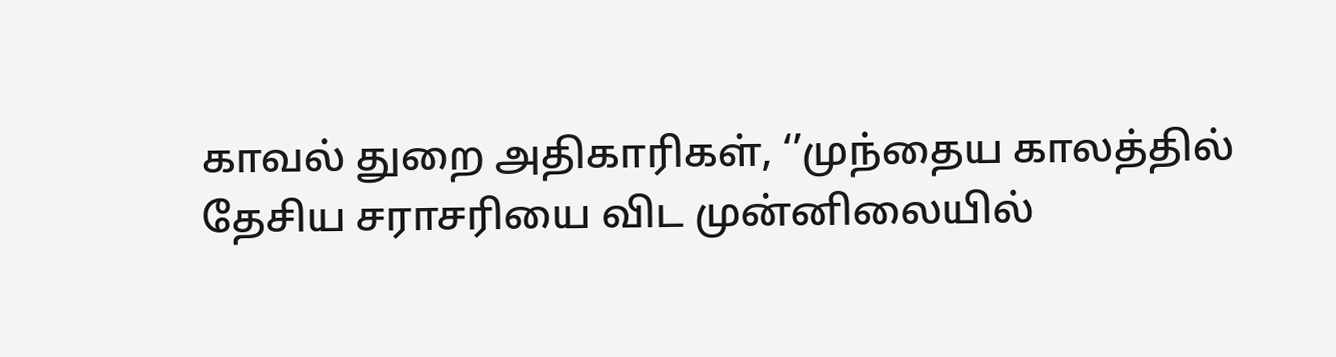காவல் துறை அதிகாரிகள், ‘’முந்தைய காலத்தில்
தேசிய சராசரியை விட முன்னிலையில்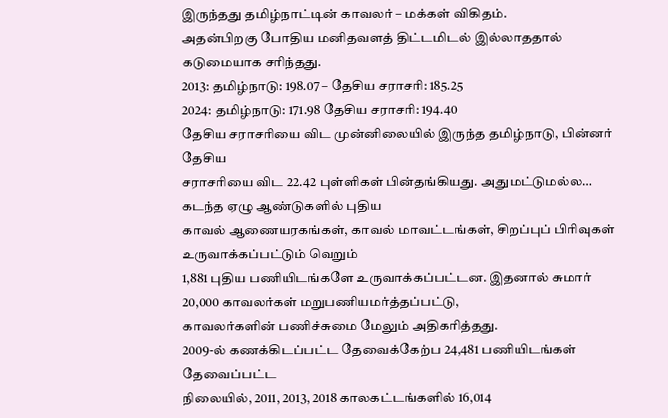இருந்தது தமிழ்நாட்டின் காவலர் – மக்கள் விகிதம்.
அதன்பிறகு போதிய மனிதவளத் திட்டமிடல் இல்லாததால் கடுமையாக சரிந்தது.
2013: தமிழ்நாடு: 198.07 – தேசிய சராசரி: 185.25
2024: தமிழ்நாடு: 171.98 தேசிய சராசரி: 194.40
தேசிய சராசரியை விட முன்னிலையில் இருந்த தமிழ்நாடு, பின்னர் தேசிய
சராசரியை விட 22.42 புள்ளிகள் பின்தங்கியது. அதுமட்டுமல்ல… கடந்த ஏழு ஆண்டுகளில் புதிய
காவல் ஆணையரகங்கள், காவல் மாவட்டங்கள், சிறப்புப் பிரிவுகள் உருவாக்கப்பட்டும் வெறும்
1,881 புதிய பணியிடங்களே உருவாக்கப்பட்டன. இதனால் சுமார் 20,000 காவலர்கள் மறுபணியமர்த்தப்பட்டு,
காவலர்களின் பணிச்சுமை மேலும் அதிகரித்தது.
2009-ல் கணக்கிடப்பட்ட தேவைக்கேற்ப 24,481 பணியிடங்கள் தேவைப்பட்ட
நிலையில், 2011, 2013, 2018 காலகட்டங்களில் 16,014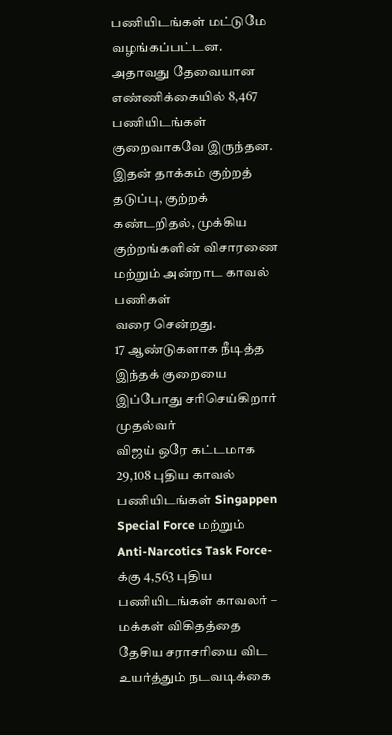பணியிடங்கள் மட்டுமே வழங்கப்பட்டன.
அதாவது தேவையான எண்ணிக்கையில் 8,467 பணியிடங்கள் குறைவாகவே இருந்தன. இதன் தாக்கம் குற்றத்
தடுப்பு, குற்றக் கண்டறிதல், முக்கிய குற்றங்களின் விசாரணை மற்றும் அன்றாட காவல் பணிகள்
வரை சென்றது.
17 ஆண்டுகளாக நீடித்த இந்தக் குறையை இப்போது சரிசெய்கிறார் முதல்வர்
விஜய் ஒரே கட்டமாக 29,108 புதிய காவல் பணியிடங்கள் Singappen Special Force மற்றும்
Anti-Narcotics Task Force-க்கு 4,563 புதிய பணியிடங்கள் காவலர் – மக்கள் விகிதத்தை
தேசிய சராசரியை விட உயர்த்தும் நடவடிக்கை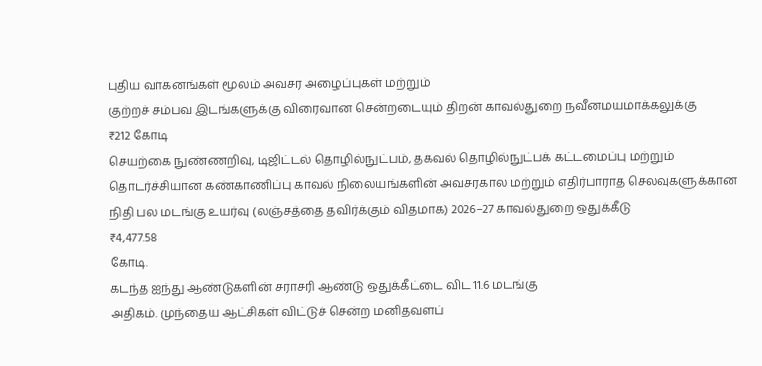புதிய வாகனங்கள் மூலம் அவசர அழைப்புகள் மற்றும்
குற்றச் சம்பவ இடங்களுக்கு விரைவான சென்றடையும் திறன் காவல்துறை நவீனமயமாக்கலுக்கு
₹212 கோடி
செயற்கை நுண்ணறிவு, டிஜிட்டல் தொழில்நுட்பம், தகவல் தொழில்நுட்பக் கட்டமைப்பு மற்றும்
தொடர்ச்சியான கண்காணிப்பு காவல் நிலையங்களின் அவசரகால மற்றும் எதிர்பாராத செலவுகளுக்கான
நிதி பல மடங்கு உயர்வு (லஞ்சத்தை தவிர்க்கும் விதமாக) 2026–27 காவல்துறை ஒதுக்கீடு
₹4,477.58
கோடி.
கடந்த ஐந்து ஆண்டுகளின் சராசரி ஆண்டு ஒதுக்கீட்டை விட 11.6 மடங்கு
அதிகம். முந்தைய ஆட்சிகள் விட்டுச் சென்ற மனிதவளப்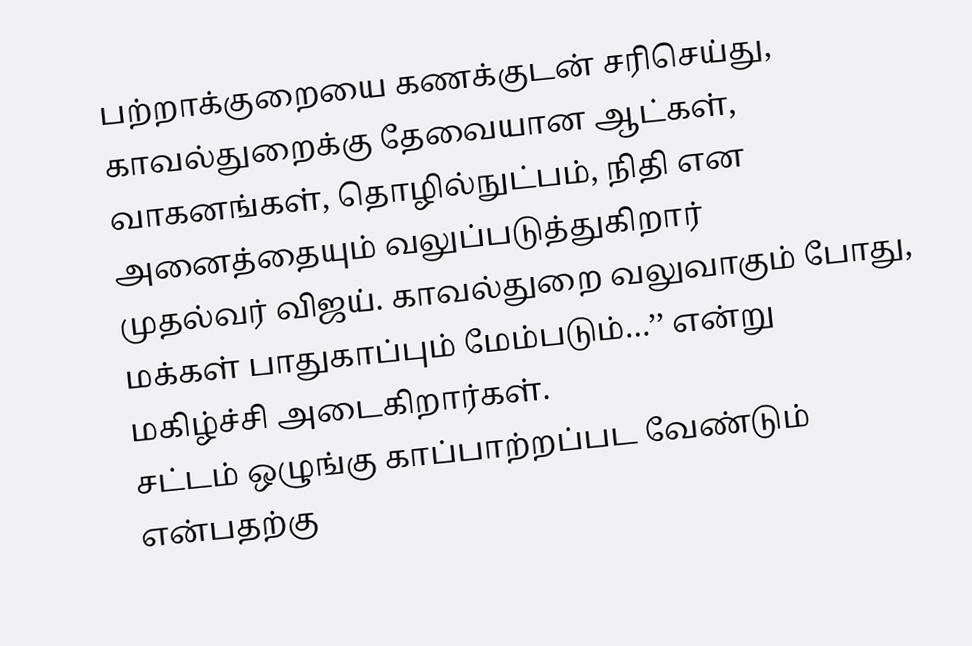பற்றாக்குறையை கணக்குடன் சரிசெய்து,
காவல்துறைக்கு தேவையான ஆட்கள், வாகனங்கள், தொழில்நுட்பம், நிதி என அனைத்தையும் வலுப்படுத்துகிறார்
முதல்வர் விஜய். காவல்துறை வலுவாகும் போது, மக்கள் பாதுகாப்பும் மேம்படும்…’’ என்று
மகிழ்ச்சி அடைகிறார்கள்.
சட்டம் ஒழுங்கு காப்பாற்றப்பட வேண்டும் என்பதற்கு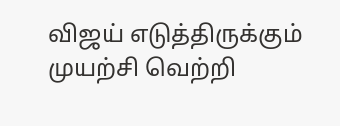விஜய் எடுத்திருக்கும்
முயற்சி வெற்றி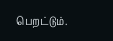பெறட்டும்.